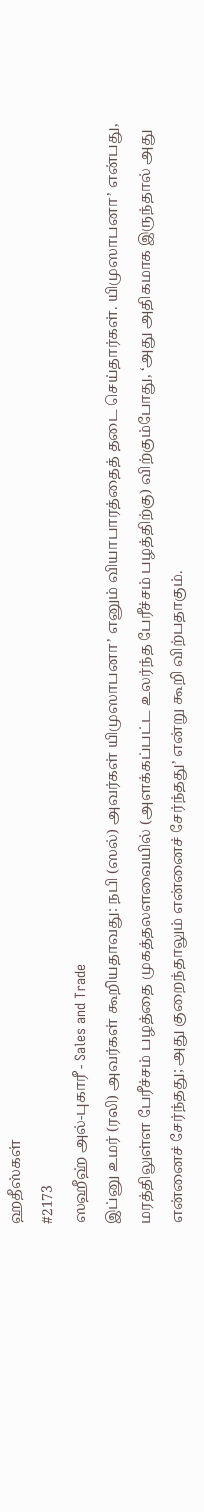ஹதீஸ்கள்
#2173
ஸஹீஹ் அல்-புகாரீ - Sales and Trade
இப்னு உமர் (ரலி) அவர்கள் கூறியதாவது: நபி (ஸல்) அவர்கள் யிமுஸாபனா’ எனும் வியாபாரத்தைத் தடை செய்தார்கள். யிமுஸாபனா’ என்பது, மரத்திலுள்ள பேரீச்சம் பழத்தை முகத்தலளவையில் (அளக்கப்பட்ட உலர்ந்த பேரீச்சம் பழத்திற்கு) விற்கும்போது, ‘அது அதிகமாக இருந்தால் அது என்னைச் சேர்ந்தது; அது குறைந்தாலும் என்னைச் சேர்ந்தது’ என்று கூறி விற்பதாகும்.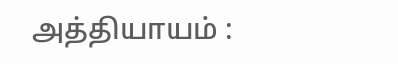அத்தியாயம் :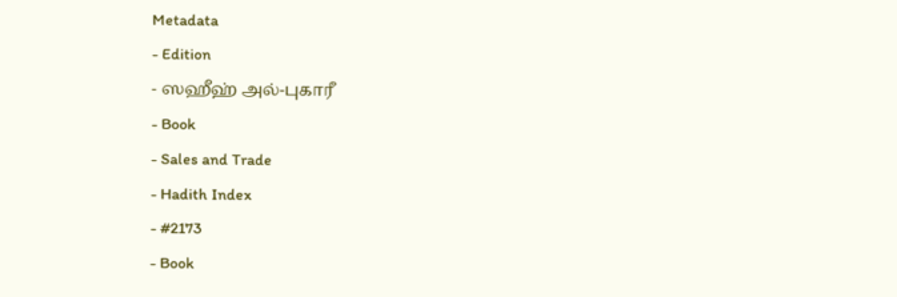Metadata
- Edition
- ஸஹீஹ் அல்-புகாரீ
- Book
- Sales and Trade
- Hadith Index
- #2173
- Book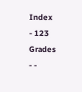Index
- 123
Grades
- -